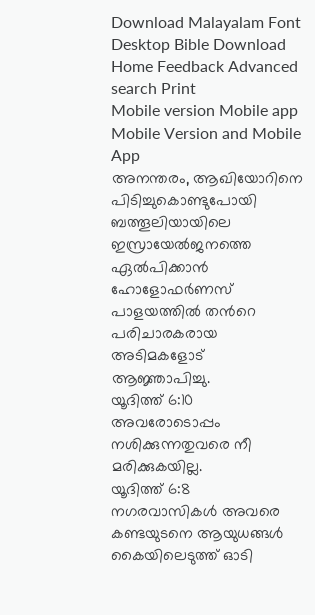Download Malayalam Font Desktop Bible Download
Home Feedback Advanced search Print
Mobile version Mobile app Mobile Version and Mobile App
അനന്തരം, ആഖിയോറിനെ പിടിച്ചുകൊണ്ടുപോയി ബത്തൂലിയായിലെ ഇസ്രായേല്‍ജനത്തെ ഏല്‍പിക്കാന്‍ ഹോളോഫര്‍ണസ് പാളയത്തില്‍ തന്‍റെ പരിചാരകരായ അടിമകളോട് ആജ്ഞാപിച്ചു.
യൂദിത്ത് 6:10
അവരോടൊപ്പം നശിക്കുന്നതുവരെ നീ മരിക്കുകയില്ല.
യൂദിത്ത് 6:8
നഗരവാസികള്‍ അവരെ കണ്ടയുടനെ ആയുധങ്ങള്‍ കൈയിലെടുത്ത് ഓടി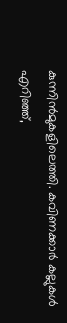കുന്നിന്‍മുകളിലെത്തി. കവിണക്കാര്‍ കല്ലുകള്‍ എറിഞ്ഞ്,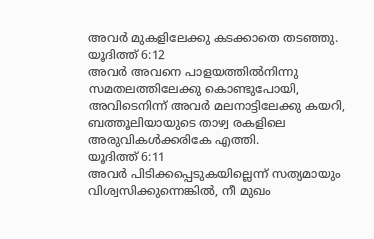അവര്‍ മുകളിലേക്കു കടക്കാതെ തടഞ്ഞു.
യൂദിത്ത് 6:12
അവര്‍ അവനെ പാളയത്തില്‍നിന്നു സമതലത്തിലേക്കു കൊണ്ടുപോയി, അവിടെനിന്ന് അവര്‍ മലനാട്ടിലേക്കു കയറി, ബത്തൂലിയായുടെ താഴ്വ രകളിലെ അരുവികള്‍ക്കരികേ എത്തി.
യൂദിത്ത് 6:11
അവര്‍ പിടിക്കപ്പെടുകയില്ലെന്ന് സത്യമായും വിശ്വസിക്കുന്നെങ്കില്‍, നീ മുഖം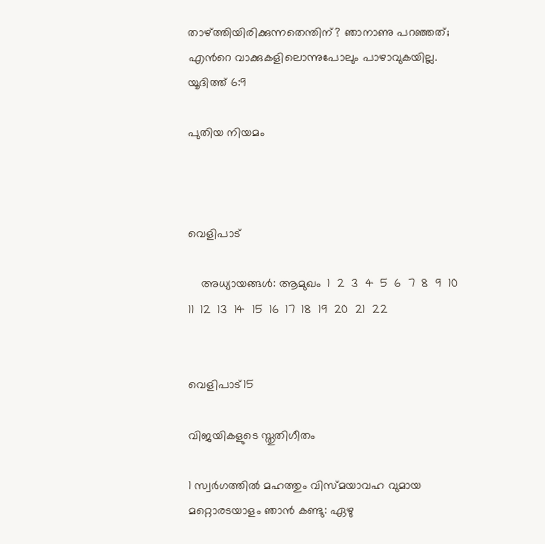താഴ്ത്തിയിരിക്കുന്നതെന്തിന്? ഞാനാണു പറഞ്ഞത്; എന്‍റെ വാക്കുകളിലൊന്നുപോലും പാഴാവുകയില്ല.
യൂദിത്ത് 6:9

പുതിയ നിയമം



വെളിപാട്

    അധ്യായങ്ങള്‍: ആമുഖം  1  2  3  4  5  6  7  8  9  10  11  12  13  14  15  16  17  18  19  20  21  22


വെളിപാട്15

വിജയികളുടെ സ്തുതിഗീതം

1 സ്വര്‍ഗത്തില്‍ മഹത്തും വിസ്മയാവഹ വുമായ മറ്റൊരടയാളം ഞാന്‍ കണ്ടു: ഏഴു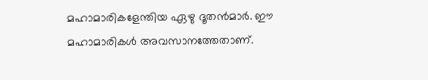മഹാമാരികളേന്തിയ ഏഴു ദൂതന്‍മാര്‍. ഈ മഹാമാരികള്‍ അവസാനത്തേതാണ്.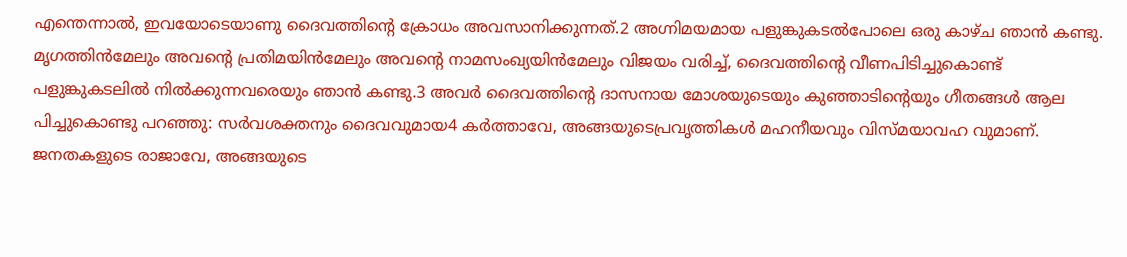എന്തെന്നാല്‍, ഇവയോടെയാണു ദൈവത്തിന്‍റെ ക്രോധം അവസാനിക്കുന്നത്.2 അഗ്നിമയമായ പളുങ്കുകടല്‍പോലെ ഒരു കാഴ്ച ഞാന്‍ കണ്ടു. മൃഗത്തിന്‍മേലും അവന്‍റെ പ്രതിമയിന്‍മേലും അവന്‍റെ നാമസംഖ്യയിന്‍മേലും വിജയം വരിച്ച്, ദൈവത്തിന്‍റെ വീണപിടിച്ചുകൊണ്ട് പളുങ്കുകടലില്‍ നില്‍ക്കുന്നവരെയും ഞാന്‍ കണ്ടു.3 അവര്‍ ദൈവത്തിന്‍റെ ദാസനായ മോശയുടെയും കുഞ്ഞാടിന്‍റെയും ഗീതങ്ങള്‍ ആല പിച്ചുകൊണ്ടു പറഞ്ഞു: സര്‍വശക്തനും ദൈവവുമായ4 കര്‍ത്താവേ, അങ്ങയുടെപ്രവൃത്തികള്‍ മഹനീയവും വിസ്മയാവഹ വുമാണ്. ജനതകളുടെ രാജാവേ, അങ്ങയുടെ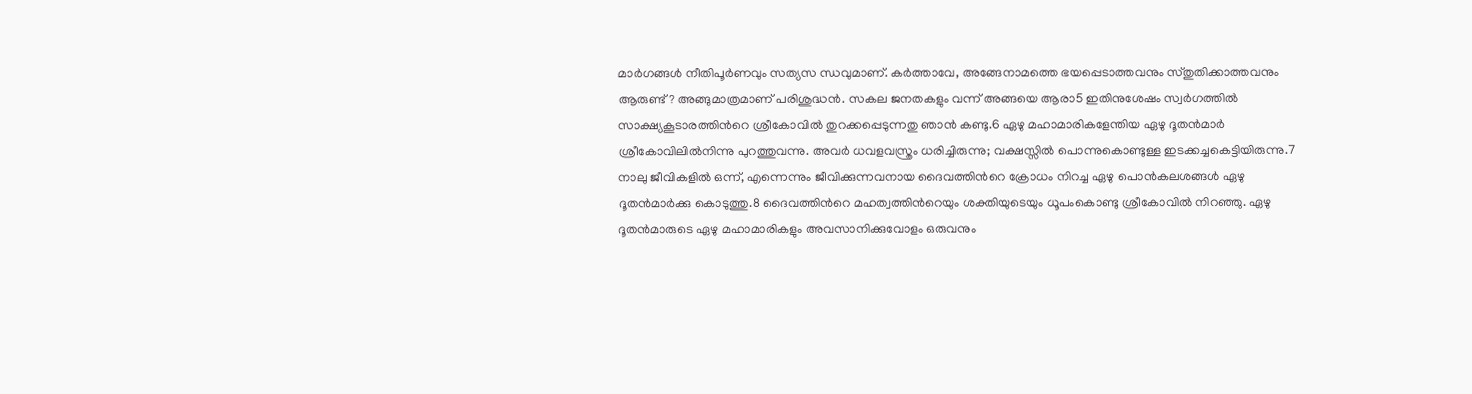മാര്‍ഗങ്ങള്‍ നീതിപൂര്‍ണവും സത്യസ ന്ധവുമാണ്. കര്‍ത്താവേ, അങ്ങേനാമത്തെ ഭയപ്പെടാത്തവനും സ്തുതിക്കാത്തവനും ആരുണ്ട്? അങ്ങുമാത്രമാണ് പരിശുദ്ധന്‍. സകല ജനതകളും വന്ന് അങ്ങയെ ആരാ5 ഇതിനുശേഷം സ്വര്‍ഗത്തില്‍ സാക്ഷ്യകൂടാരത്തിന്‍റെ ശ്രീകോവില്‍ തുറക്കപ്പെടുന്നതു ഞാന്‍ കണ്ടു.6 ഏഴു മഹാമാരികളേന്തിയ ഏഴു ദൂതന്‍മാര്‍ ശ്രീകോവിലില്‍നിന്നു പുറത്തുവന്നു. അവര്‍ ധവളവസ്ത്രം ധരിച്ചിരുന്നു; വക്ഷസ്സില്‍ പൊന്നുകൊണ്ടുള്ള ഇടക്കച്ചകെട്ടിയിരുന്നു.7 നാലു ജീവികളില്‍ ഒന്ന്, എന്നെന്നും ജീവിക്കുന്നവനായ ദൈവത്തിന്‍റെ ക്രോധം നിറച്ച ഏഴു പൊന്‍കലശങ്ങള്‍ ഏഴു ദൂതന്‍മാര്‍ക്കു കൊടുത്തു.8 ദൈവത്തിന്‍റെ മഹത്വത്തിന്‍റെയും ശക്തിയുടെയും ധൂപംകൊണ്ടു ശ്രീകോവില്‍ നിറഞ്ഞു. ഏഴു ദൂതന്‍മാരുടെ ഏഴു മഹാമാരികളും അവസാനിക്കുവോളം ഒരുവനും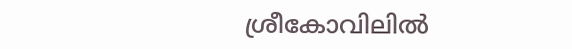ശ്രീകോവിലില്‍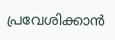പ്രവേശിക്കാന്‍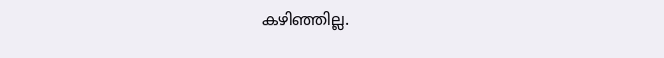കഴിഞ്ഞില്ല.